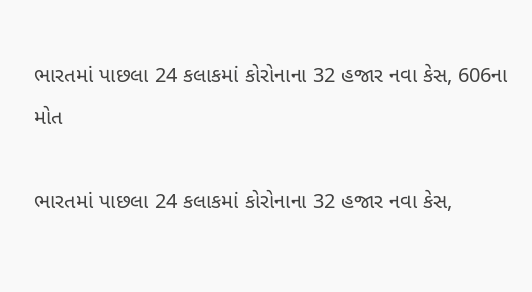ભારતમાં પાછલા 24 કલાકમાં કોરોનાના 32 હજાર નવા કેસ, 606ના મોત

ભારતમાં પાછલા 24 કલાકમાં કોરોનાના 32 હજાર નવા કેસ,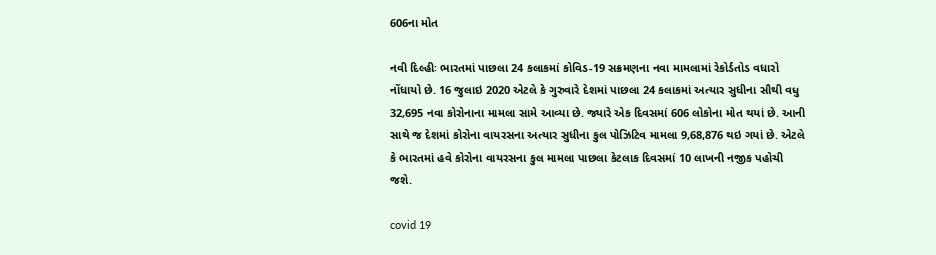606ના મોત

નવી દિલ્હીઃ ભારતમાં પાછલા 24 કલાકમાં કોવિડ-19 સક્રમણના નવા મામલામાં રેકોર્ડતોડ વધારો નોંધાયો છે. 16 જુલાઇ 2020 એટલે કે ગુરુવારે દેશમાં પાછલા 24 કલાકમાં અત્યાર સુધીના સૌથી વધુ 32,695 નવા કોરોનાના મામલા સામે આવ્યા છે. જ્યારે એક દિવસમાં 606 લોકોના મોત થયાં છે. આની સાથે જ દેશમાં કોરોના વાયરસના અત્યાર સુધીના કુલ પોઝિટિવ મામલા 9,68,876 થઇ ગયાં છે. એટલે કે ભારતમાં હવે કોરોના વાયરસના કુલ મામલા પાછલા કેટલાક દિવસમાં 10 લાખની નજીક પહોચી જશે.

covid 19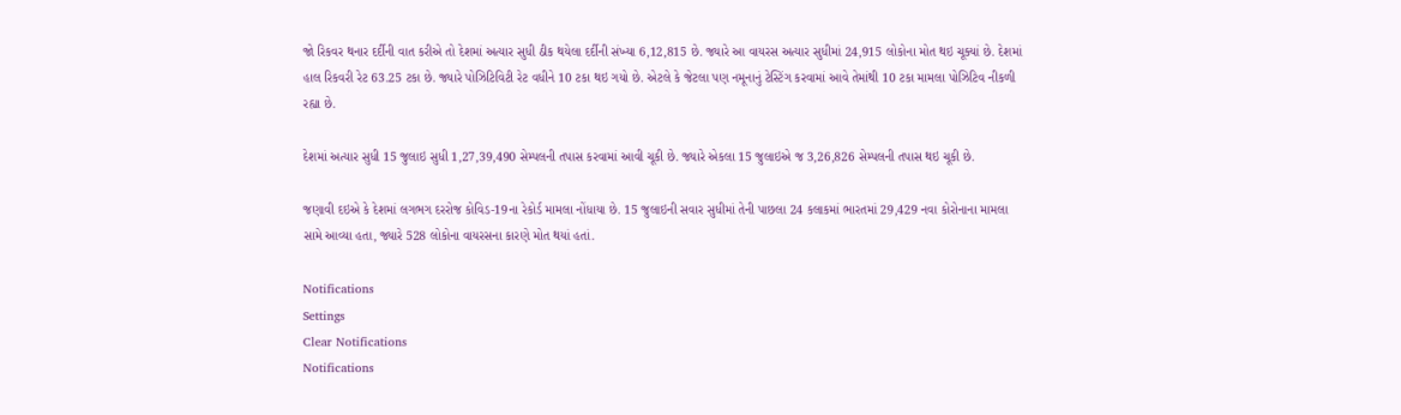જો રિકવર થનાર દર્દીની વાત કરીએ તો દેશમાં અત્યાર સુધી ઠીક થયેલા દર્દીની સંખ્યા 6,12,815 છે. જ્યારે આ વાયરસ અત્યાર સુધીમાં 24,915 લોકોના મોત થઇ ચૂક્યાં છે. દેશમાં હાલ રિકવરી રેટ 63.25 ટકા છે. જ્યારે પોઝિટિવિટી રેટ વધીને 10 ટકા થઇ ગયો છે. એટલે કે જેટલા પણ નમૂનાનું ટેસ્ટિંગ કરવામાં આવે તેમાંથી 10 ટકા મામલા પોઝિટિવ નીકળી રહ્યા છે.

દેશમાં અત્યાર સુધી 15 જુલાઇ સુધી 1,27,39,490 સેમ્પલની તપાસ કરવામાં આવી ચૂકી છે. જ્યારે એકલા 15 જુલાઇએ જ 3,26,826 સેમ્પલની તપાસ થઇ ચૂકી છે.

જણાવી દઇએ કે દેશમાં લગભગ દરરોજ કોવિડ-19ના રેકોર્ડ મામલા નોંધાયા છે. 15 જુલાઇની સવાર સુધીમાં તેની પાછલા 24 કલાકમાં ભારતમાં 29,429 નવા કોરોનાના મામલા સામે આવ્યા હતા, જ્યારે 528 લોકોના વાયરસના કારણે મોત થયાં હતાં.

Notifications
Settings
Clear Notifications
Notifications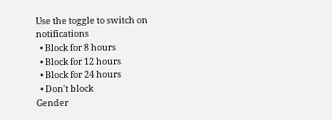Use the toggle to switch on notifications
  • Block for 8 hours
  • Block for 12 hours
  • Block for 24 hours
  • Don't block
Gender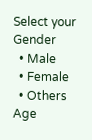Select your Gender
  • Male
  • Female
  • Others
Age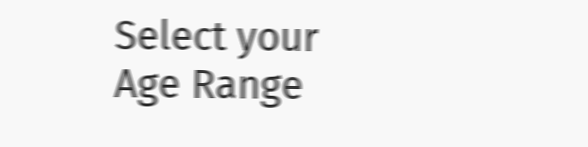Select your Age Range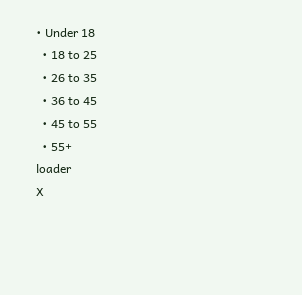• Under 18
  • 18 to 25
  • 26 to 35
  • 36 to 45
  • 45 to 55
  • 55+
loader
X